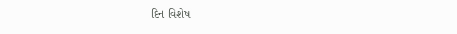દિન વિશેષ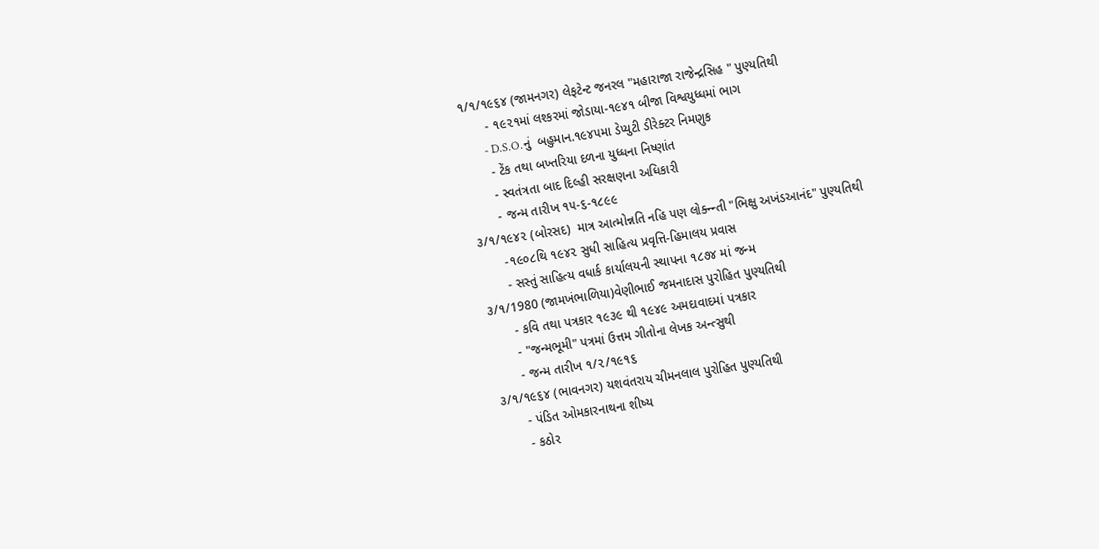૧/૧/૧૯૬૪ (જામનગર) લેફટેન્ટ જનરલ "મહારાજા રાજેન્દ્રસિહ " પુણ્યતિથી
       - ૧૯૨૧માં લશ્કરમાં જોડાયા-૧૯૪૧ બીજા વિશ્વયુધ્ધમાં ભાગ
       - D.S.O.નું  બહુમાન.૧૯૪૫મા ડેપ્યુટી ડીરેક્ટર નિમણુક
       - ટેંક તથા બખ્તરિયા દળના યુધ્ધના નિષ્ણાંત
       - સ્વતંત્રતા બાદ દિલ્હી સરક્ષણના અધિકારી
       - જન્મ તારીખ ૧૫-૬-૧૮૯૯
૩/૧/૧૯૪૨ (બોરસદ)  માત્ર આત્મોન્નતિ નહિ પણ લોક્ન્ન્તી "ભિક્ષુ અખંડઆનંદ" પુણ્યતિથી
       -૧૯૦૮થિ ૧૯૪૨ સુધી સાહિત્ય પ્રવૃત્તિ-હિમાલય પ્રવાસ
       - સસ્તું સાહિત્ય વધાર્ક કાર્યાલયની સ્થાપના ૧૮૭૪ માં જન્મ
૩/૧/1980 (જામખંભાળિયા)વેણીભાઈ જમનાદાસ પુરોહિત પુણ્યતિથી
       - કવિ તથા પત્રકાર ૧૯૩૯ થી ૧૯૪૯ અમદાવાદમાં પત્રકાર
       - "જન્મભૂમી" પત્રમાં ઉત્તમ ગીતોના લેખક અન્ત્સુથી
       - જન્મ તારીખ ૧/૨/૧૯૧૬
૩/૧/૧૯૬૪ (ભાવનગર) યશવંતરાય ચીમનલાલ પુરોહિત પુણ્યતિથી
       - પંડિત ઓમકારનાથના શીષ્ય
       - કઠોર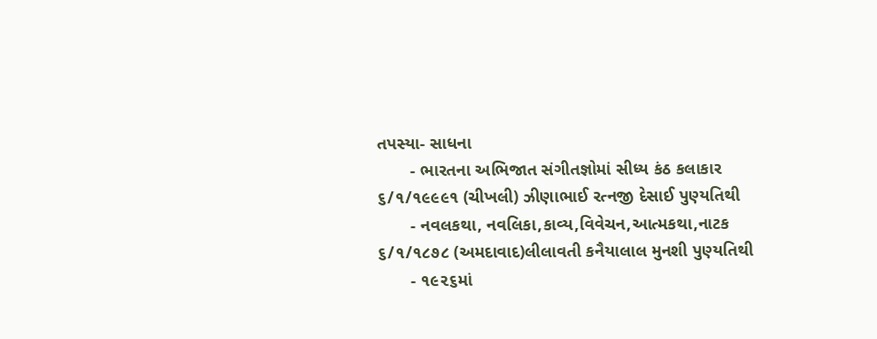તપસ્યા- સાધના
       - ભારતના અભિજાત સંગીતજ્ઞોમાં સીધ્ય કંઠ કલાકાર
૬/૧/૧૯૯૯૧ (ચીખલી) ઝીણાભાઈ રત્નજી દેસાઈ પુણ્યતિથી
       - નવલકથા, નવલિકા,કાવ્ય,વિવેચન,આત્મકથા,નાટક
૬/૧/૧૮૭૮ (અમદાવાદ)લીલાવતી કનૈયાલાલ મુનશી પુણ્યતિથી
       - ૧૯૨૬માં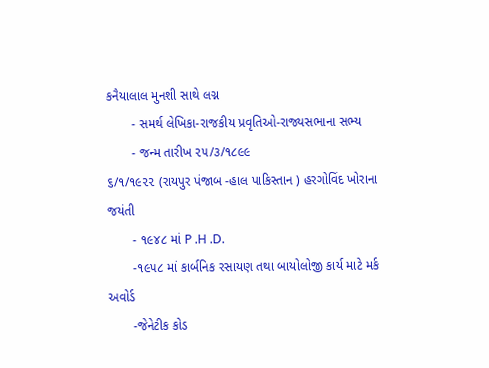કનૈયાલાલ મુનશી સાથે લગ્ન
       - સમર્થ લેખિકા-રાજકીય પ્રવૃતિઓ-રાજ્યસભાના સભ્ય
       - જન્મ તારીખ ૨૫/૩/૧૮૯૯
૬/૧/૧૯૨૨ (રાયપુર પંજાબ -હાલ પાકિસ્તાન ) હરગોવિંદ ખોરાના જયંતી
       - ૧૯૪૮ માં P .H .D.
       -૧૯૫૮ માં કાર્બનિક રસાયણ તથા બાયોલોજી કાર્ય માટે મર્ક અવોર્ડ
       -જેનેટીક કોડ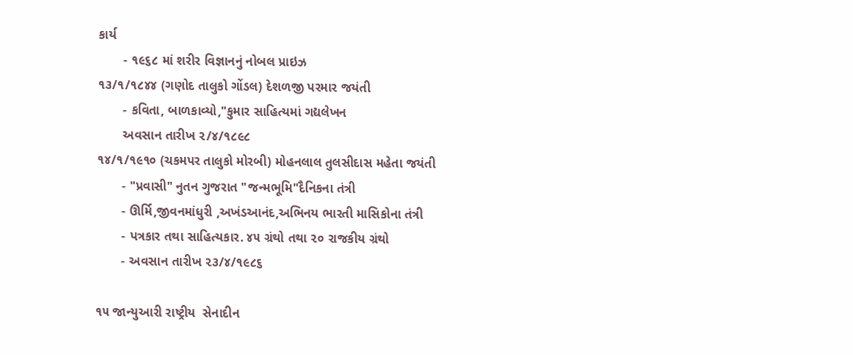કાર્ય
       - ૧૯૬૮ માં શરીર વિજ્ઞાનનું નોબલ પ્રાઇઝ
૧૩/૧/૧૮૪૪ (ગણોદ તાલુકો ગોંડલ) દેશળજી પરમાર જયંતી
       - કવિતા, બાળકાવ્યો,"કુમાર સાહિત્યમાં ગદ્યલેખન
       અવસાન તારીખ ૨/૪/૧૮૯૮
૧૪/૧/૧૯૧૦ (ચકમપર તાલુકો મોરબી) મોહનલાલ તુલસીદાસ મહેતા જયંતી
       - "પ્રવાસી" નુતન ગુજરાત "જન્મભૂમિ"દૈનિકના તંત્રી
       - ઊર્મિ,જીવનમાંધુરી ,અખંડઆનંદ,અભિનય ભારતી માસિકોના તંત્રી
       - પત્રકાર તથા સાહિત્યકાર. ૪૫ ગ્રંથો તથા ૨૦ રાજકીય ગ્રંથો
       - અવસાન તારીખ ૨૩/૪/૧૯૮૬

૧૫ જાન્યુઆરી રાષ્ટ્રીય  સેનાદીન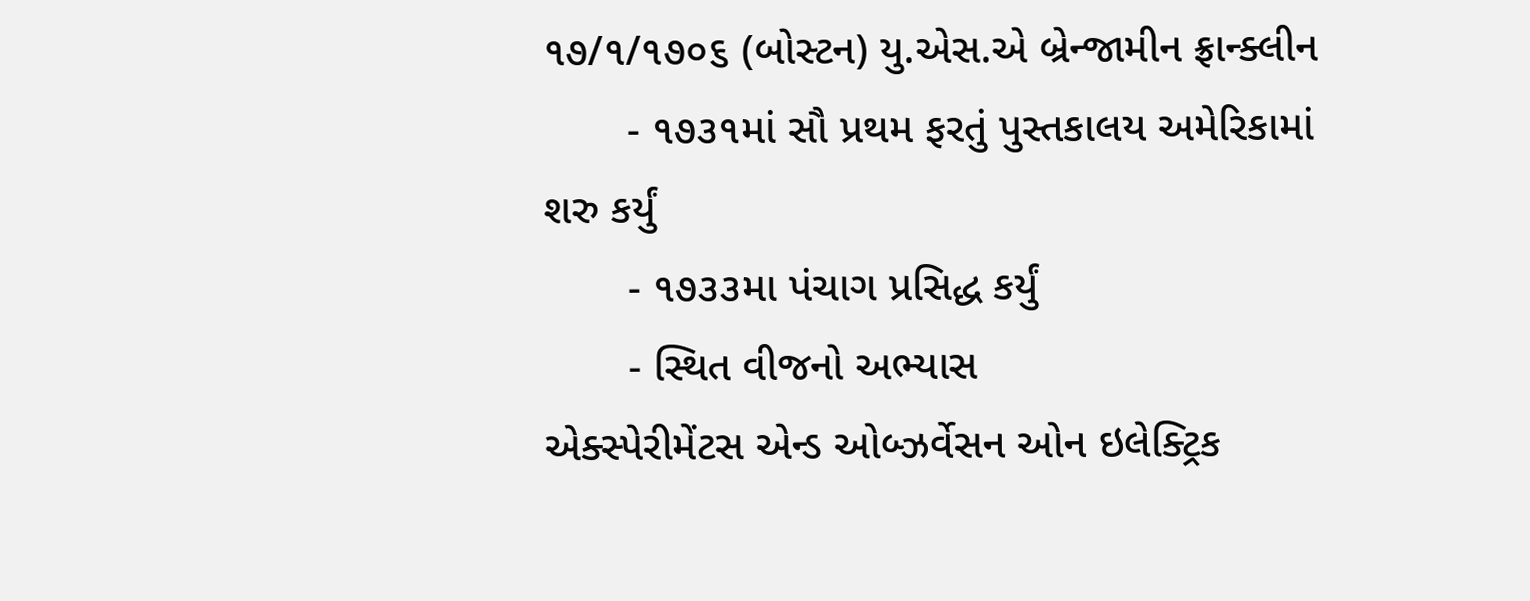૧૭/૧/૧૭૦૬ (બોસ્ટન) યુ.એસ.એ બ્રેન્જામીન ફ્રાન્ક્લીન
       - ૧૭૩૧માં સૌ પ્રથમ ફરતું પુસ્તકાલય અમેરિકામાં શરુ કર્યું
       - ૧૭૩૩મા પંચાગ પ્રસિદ્ધ કર્યું
       - સ્થિત વીજનો અભ્યાસ
એક્સ્પેરીમેંટસ એન્ડ ઓબ્ઝર્વેસન ઓન ઇલેક્ટ્રિક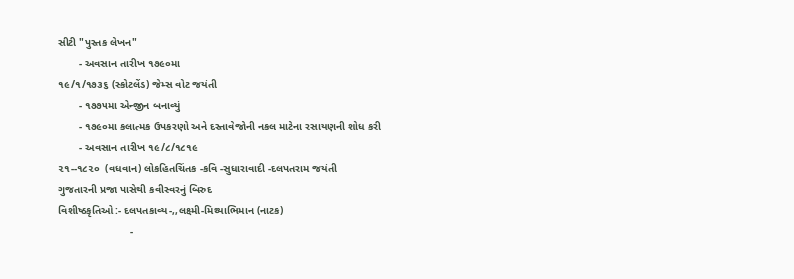સીટી "પુસ્તક લેખન"
       - અવસાન તારીખ ૧૭૯૦મા
૧૯/૧/૧૭૩૬ (સ્કોટલેંડ) જેમ્સ વોટ જયંતી
       - ૧૭૭૫મા એન્જીન બનાવ્યું
       - ૧૭૯૦મા કલાત્મક ઉપકરણો અને દસ્તાવેજોની નકલ માટેના રસાયણની શોધ કરી
       - અવસાન તારીખ ૧૯/૮/૧૮૧૯
૨૧--૧૮૨૦  (વધવાન) લોકહિતચિંતક -કવિ -સુધારાવાદી -દલપતરામ જયંતી
ગુજતારની પ્રજા પાસેથી કવીસ્વરનું બિરુદ
વિશીષ્ઠકૃતિઓ:- દલપતકાવ્ય-,,લક્ષ્મી-મિથ્યાભિમાન (નાટક)
                        -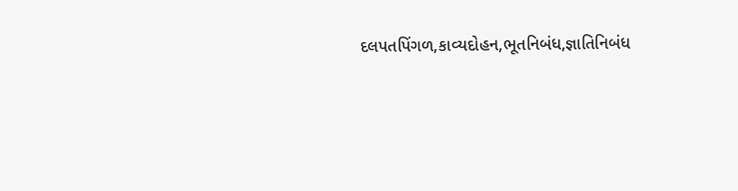દલપતપિંગળ,કાવ્યદોહન,ભૂતનિબંધ,જ્ઞાતિનિબંધ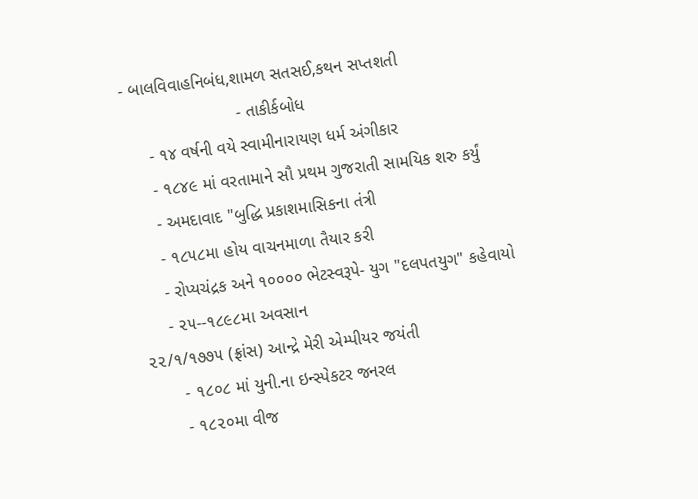- બાલવિવાહનિબંધ,શામળ સતસઈ,કથન સપ્તશતી
                        - તાકીર્કબોધ
     - ૧૪ વર્ષની વયે સ્વામીનારાયણ ધર્મ અંગીકાર
     - ૧૮૪૯ માં વરતામાને સૌ પ્રથમ ગુજરાતી સામયિક શરુ કર્યું
     - અમદાવાદ "બુદ્ધિ પ્રકાશમાસિકના તંત્રી
     - ૧૮૫૮મા હોય વાચનમાળા તૈયાર કરી
     - રોપ્યચંદ્રક અને ૧૦૦૦૦ ભેટસ્વરૂપે- યુગ "દલપતયુગ" કહેવાયો
     - ૨૫--૧૮૯૮મા અવસાન
૨૨/૧/૧૭૭૫ (ફ્રાંસ) આન્દ્રે મેરી એમ્પીયર જયંતી
       - ૧૮૦૮ માં યુની.ના ઇન્સ્પેકટર જનરલ
       - ૧૮૨૦મા વીજ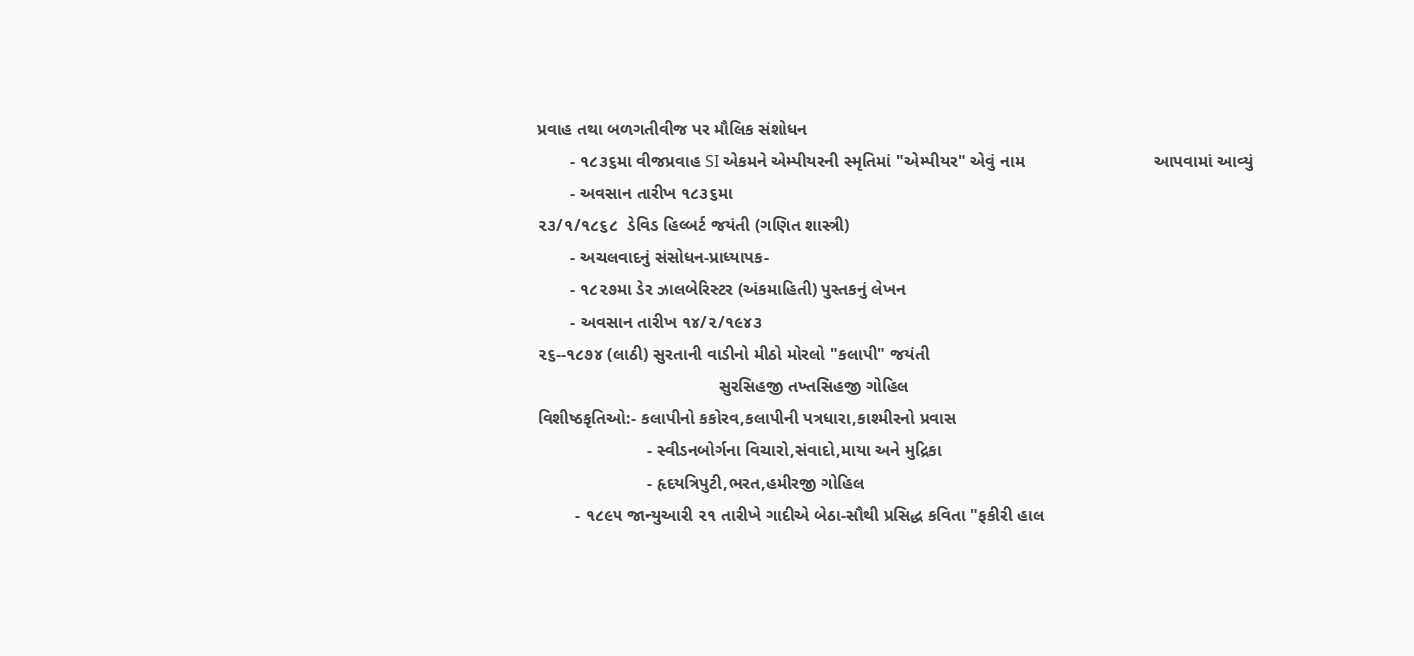પ્રવાહ તથા બળગતીવીજ પર મૌલિક સંશોધન
       - ૧૮૩૬મા વીજપ્રવાહ SI એકમને એમ્પીયરની સ્મૃતિમાં "એમ્પીયર" એવું નામ                           આપવામાં આવ્યું
       - અવસાન તારીખ ૧૮૩૬મા
૨૩/૧/૧૮૬૮  ડેવિડ હિલ્બર્ટ જયંતી (ગણિત શાસ્ત્રી)
       - અચલવાદનું સંસોધન-પ્રાધ્યાપક-
       - ૧૮૨૭મા ડેર ઝાલબેરિસ્ટર (અંકમાહિતી) પુસ્તકનું લેખન
       - અવસાન તારીખ ૧૪/૨/૧૯૪૩
૨૬--૧૮૭૪ (લાઠી) સુરતાની વાડીનો મીઠો મોરલો "કલાપી" જયંતી
                                      સુરસિહજી તખ્તસિહજી ગોહિલ
વિશીષ્ઠકૃતિઓ:- કલાપીનો કકોરવ,કલાપીની પત્રધારા,કાશ્મીરનો પ્રવાસ
                       - સ્વીડનબોર્ગના વિચારો,સંવાદો,માયા અને મુદ્રિકા
                       - હૃદયત્રિપુટી,ભરત,હમીરજી ગોહિલ
        - ૧૮૯૫ જાન્યુઆરી ૨૧ તારીખે ગાદીએ બેઠા-સૌથી પ્રસિદ્ધ કવિતા "ફકીરી હાલ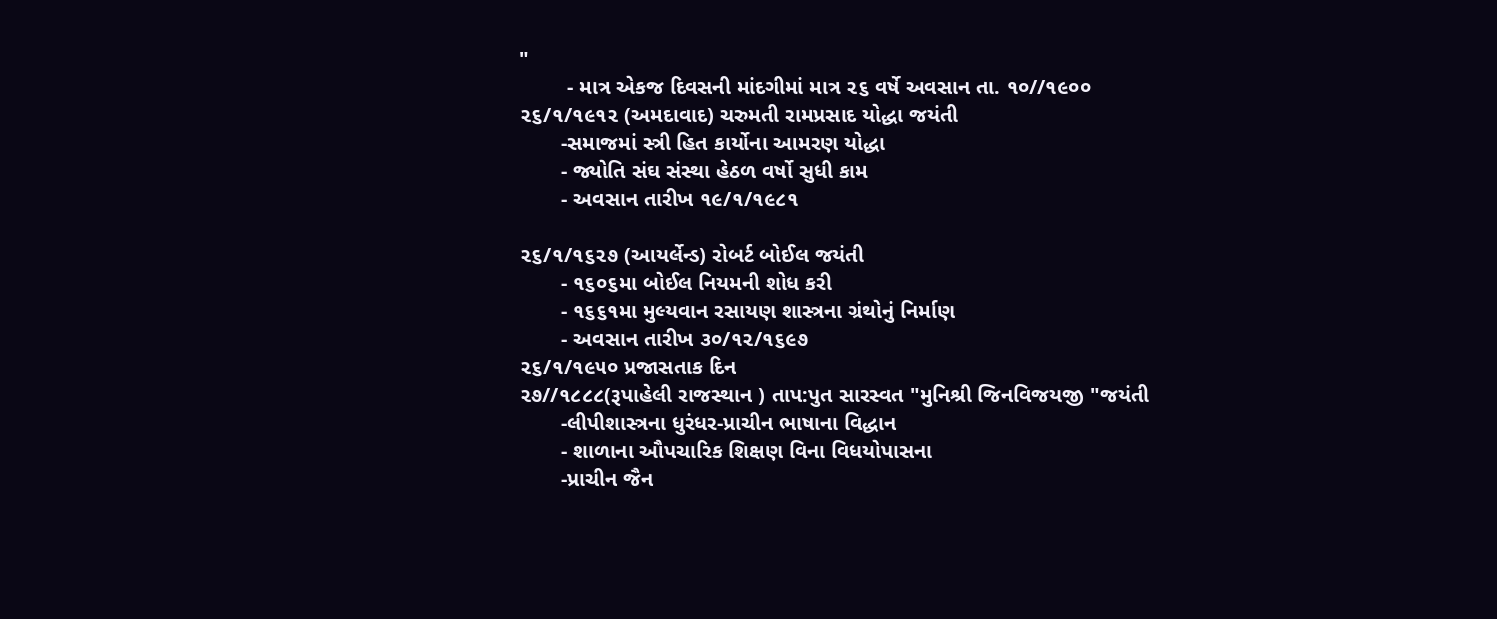"
        - માત્ર એકજ દિવસની માંદગીમાં માત્ર ૨૬ વર્ષે અવસાન તા. ૧૦//૧૯૦૦
૨૬/૧/૧૯૧૨ (અમદાવાદ) ચરુમતી રામપ્રસાદ યોદ્ધા જયંતી
       -સમાજમાં સ્ત્રી હિત કાર્યોના આમરણ યોદ્ધા
       - જ્યોતિ સંઘ સંસ્થા હેઠળ વર્ષો સુધી કામ
       - અવસાન તારીખ ૧૯/૧/૧૯૮૧

૨૬/૧/૧૬૨૭ (આયર્લેન્ડ) રોબર્ટ બોઈલ જયંતી
       - ૧૬૦૬મા બોઈલ નિયમની શોધ કરી
       - ૧૬૬૧મા મુલ્યવાન રસાયણ શાસ્ત્રના ગ્રંથોનું નિર્માણ
       - અવસાન તારીખ ૩૦/૧૨/૧૬૯૭
૨૬/૧/૧૯૫૦ પ્રજાસતાક દિન
૨૭//૧૮૮૮(રૂપાહેલી રાજસ્થાન ) તાપ:પુત સારસ્વત "મુનિશ્રી જિનવિજયજી "જયંતી
       -લીપીશાસ્ત્રના ધુરંધર-પ્રાચીન ભાષાના વિદ્ધાન
       - શાળાના ઔપચારિક શિક્ષણ વિના વિધયોપાસના
       -પ્રાચીન જૈન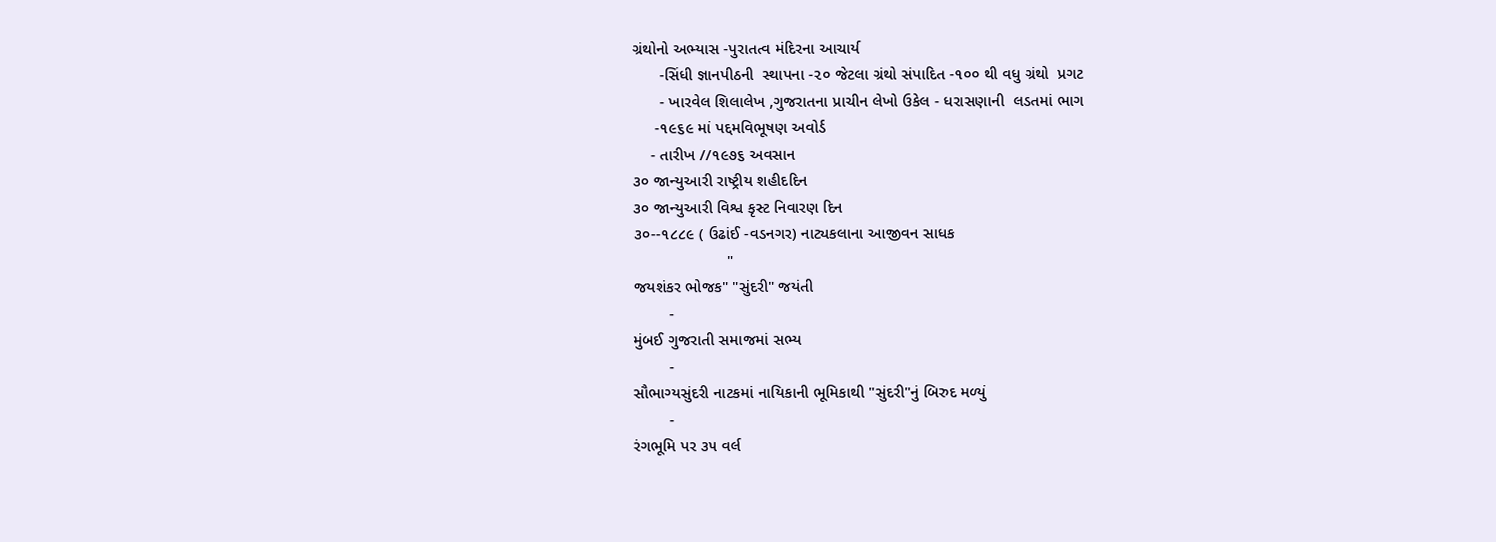ગ્રંથોનો અભ્યાસ -પુરાતત્વ મંદિરના આચાર્ય
      -સિંધી જ્ઞાનપીઠની  સ્થાપના -૨૦ જેટલા ગ્રંથો સંપાદિત -૧૦૦ થી વધુ ગ્રંથો  પ્રગટ
      - ખારવેલ શિલાલેખ ,ગુજરાતના પ્રાચીન લેખો ઉકેલ - ધરાસણાની  લડતમાં ભાગ
     -૧૯૬૯ માં પદ્દમવિભૂષણ અવોર્ડ
    - તારીખ //૧૯૭૬ અવસાન
૩૦ જાન્યુઆરી રાષ્ટ્રીય શહીદદિન
૩૦ જાન્યુઆરી વિશ્વ કૃસ્ટ નિવારણ દિન
૩૦--૧૮૮૯ ( ઉઢાંઈ -વડનગર) નાટ્યકલાના આજીવન સાધક
                     "
જયશંકર ભોજક" "સુંદરી" જયંતી
        -
મુંબઈ ગુજરાતી સમાજમાં સભ્ય
        -
સૌભાગ્યસુંદરી નાટકમાં નાયિકાની ભૂમિકાથી "સુંદરી"નું બિરુદ મળ્યું
        -
રંગભૂમિ પર ૩૫ વર્લ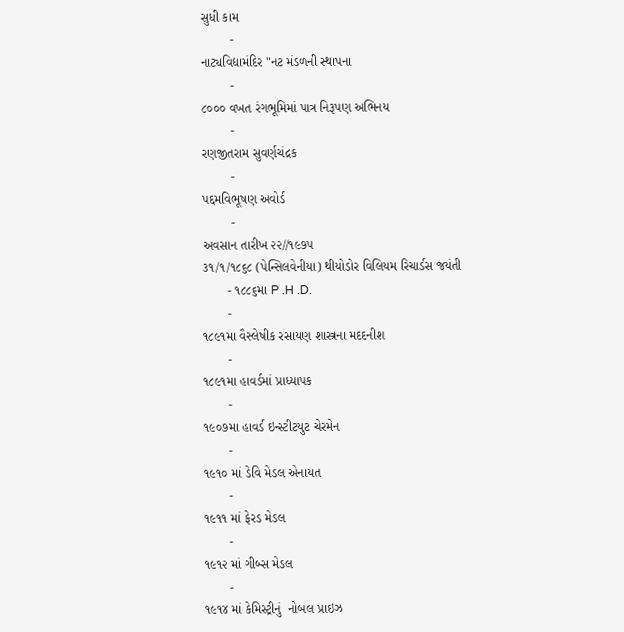સુધી કામ
        -
નાટ્યવિદ્યામંદિર "નટ મંડળની સ્થાપના
        -
૮૦૦૦ વખત રંગભૂમિમાં પાત્ર નિરૂપણ અભિનય
        -
રણજીતરામ સુવર્ણચંદ્રક
        -
પદ્દમવિભૂષણ અવોર્ડ
        -
અવસાન તારીખ ૨૨//૧૯૭૫
૩૧/૧/૧૮૬૮ (પેન્સિલવેનીયા) થીયોડોર વિલિયમ રિચાર્ડસ જયંતી
       - ૧૮૮૬મા P .H .D.
       -
૧૮૯૧મા વૈસ્લેષીક રસાયણ શાસ્ત્રના મદદનીશ
       -
૧૮૯૧મા હાવર્ડમાં પ્રાધ્યાપક
       -
૧૯૦૭મા હાવર્ડ ઇન્સ્ટીટયુટ ચેરમેન
       -
૧૯૧૦ માં ડેવિ મેડલ એનાયત
       -
૧૯૧૧ માં ફેરડ મેડલ
       -
૧૯૧૨ માં ગીબ્સ મેડલ
       -
૧૯૧૪ માં કેમિસ્ટ્રીનું  નોબલ પ્રાઇઝ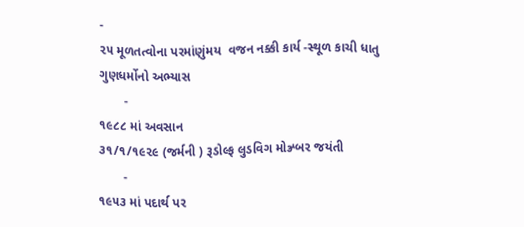-
૨૫ મૂળતત્વોના પરમાંણુંમય  વજન નક્કી કાર્ય -સ્થૂળ કાચી ધાતુ ગુણધર્મોનો અભ્યાસ
       -
૧૯૮૮ માં અવસાન
૩૧/૧/૧૯૨૯ (જર્મની ) રૂડોલ્ફ લુડવિગ મોઝ્ર્બર જયંતી
       -
૧૯૫૩ માં પદાર્થ પર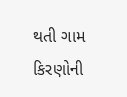થતી ગામ કિરણોની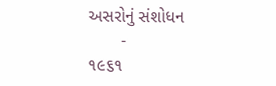અસરોનું સંશોધન
       -
૧૯૬૧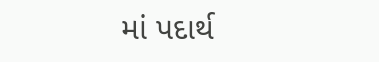માં પદાર્થ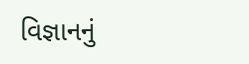વિજ્ઞાનનું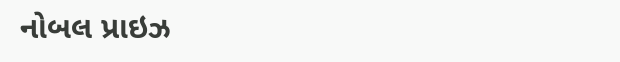નોબલ પ્રાઇઝ